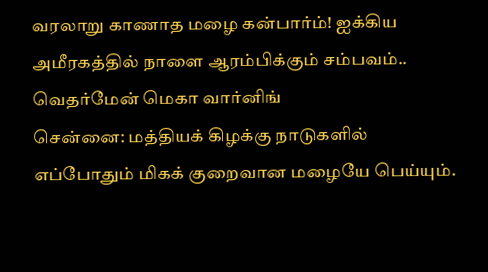வரலாறு காணாத மழை கன்பார்ம்! ஐக்கிய அமீரகத்தில் நாளை ஆரம்பிக்கும் சம்பவம்.. வெதர்மேன் மெகா வார்னிங்
சென்னை: மத்தியக் கிழக்கு நாடுகளில் எப்போதும் மிகக் குறைவான மழையே பெய்யும்.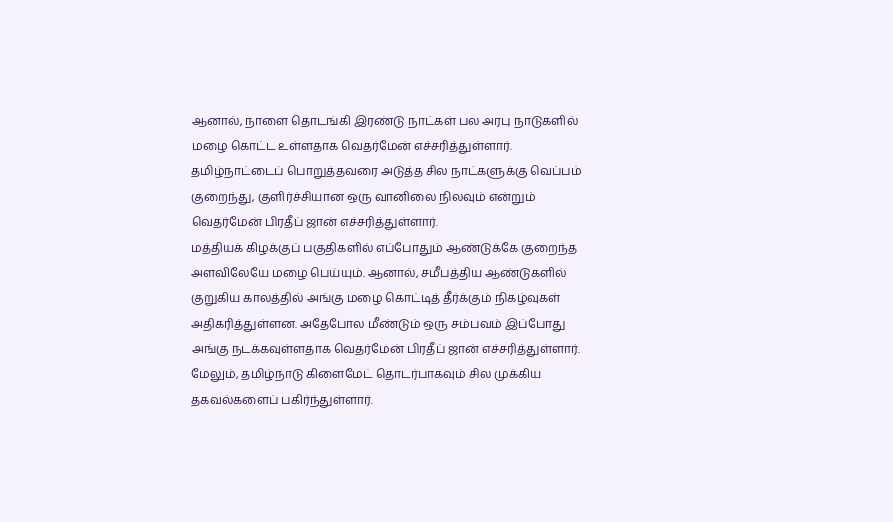ஆனால், நாளை தொடங்கி இரண்டு நாட்கள் பல அரபு நாடுகளில் மழை கொட்ட உள்ளதாக வெதர்மேன் எச்சரித்துள்ளார். தமிழ்நாட்டைப் பொறுத்தவரை அடுத்த சில நாட்களுக்கு வெப்பம் குறைந்து, குளிர்ச்சியான ஒரு வானிலை நிலவும் என்றும் வெதர்மேன் பிரதீப் ஜான் எச்சரித்துள்ளார்.
மத்தியக் கிழக்குப் பகுதிகளில் எப்போதும் ஆண்டுக்கே குறைந்த அளவிலேயே மழை பெய்யும். ஆனால், சமீபத்திய ஆண்டுகளில் குறுகிய காலத்தில் அங்கு மழை கொட்டித் தீர்க்கும் நிகழ்வுகள் அதிகரித்துள்ளன. அதேபோல மீண்டும் ஒரு சம்பவம் இப்போது அங்கு நடக்கவுள்ளதாக வெதர்மேன் பிரதீப் ஜான் எச்சரித்துள்ளார். மேலும், தமிழ்நாடு கிளைமேட் தொடர்பாகவும் சில முக்கிய தகவல்களைப் பகிர்ந்துள்ளார்.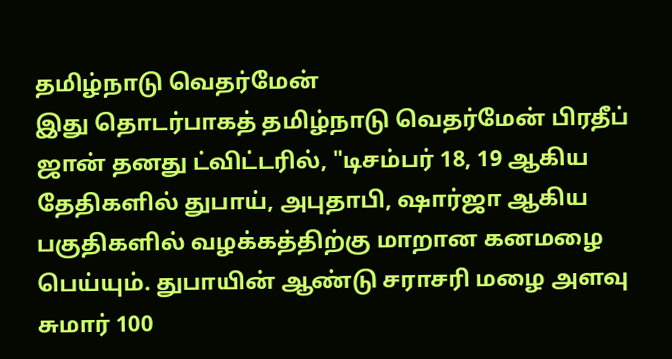தமிழ்நாடு வெதர்மேன்
இது தொடர்பாகத் தமிழ்நாடு வெதர்மேன் பிரதீப் ஜான் தனது ட்விட்டரில், "டிசம்பர் 18, 19 ஆகிய தேதிகளில் துபாய், அபுதாபி, ஷார்ஜா ஆகிய பகுதிகளில் வழக்கத்திற்கு மாறான கனமழை பெய்யும். துபாயின் ஆண்டு சராசரி மழை அளவு சுமார் 100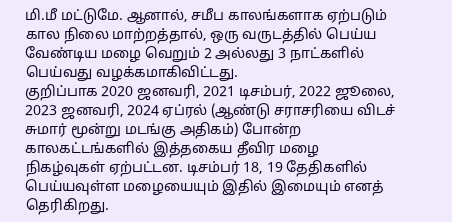மி.மீ மட்டுமே. ஆனால், சமீப காலங்களாக ஏற்படும் கால நிலை மாற்றத்தால், ஒரு வருடத்தில் பெய்ய வேண்டிய மழை வெறும் 2 அல்லது 3 நாட்களில் பெய்வது வழக்கமாகிவிட்டது.
குறிப்பாக 2020 ஜனவரி, 2021 டிசம்பர், 2022 ஜூலை, 2023 ஜனவரி, 2024 ஏப்ரல் (ஆண்டு சராசரியை விடச் சுமார் மூன்று மடங்கு அதிகம்) போன்ற காலகட்டங்களில் இத்தகைய தீவிர மழை நிகழ்வுகள் ஏற்பட்டன. டிசம்பர் 18, 19 தேதிகளில் பெய்யவுள்ள மழையையும் இதில் இமையும் எனத் தெரிகிறது.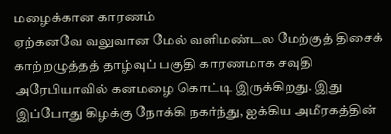மழைக்கான காரணம்
ஏற்கனவே வலுவான மேல் வளிமண்டல மேற்குத் திசைக் காற்றழுத்தத் தாழ்வுப் பகுதி காரணமாக சவுதி அரேபியாவில் கனமழை கொட்டி இருக்கிறது. இது இப்போது கிழக்கு நோக்கி நகர்ந்து, ஐக்கிய அமீரகத்தின்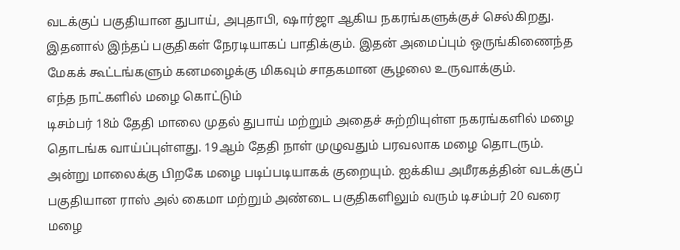வடக்குப் பகுதியான துபாய், அபுதாபி, ஷார்ஜா ஆகிய நகரங்களுக்குச் செல்கிறது. இதனால் இந்தப் பகுதிகள் நேரடியாகப் பாதிக்கும். இதன் அமைப்பும் ஒருங்கிணைந்த மேகக் கூட்டங்களும் கனமழைக்கு மிகவும் சாதகமான சூழலை உருவாக்கும்.
எந்த நாட்களில் மழை கொட்டும்
டிசம்பர் 18ம் தேதி மாலை முதல் துபாய் மற்றும் அதைச் சுற்றியுள்ள நகரங்களில் மழை தொடங்க வாய்ப்புள்ளது. 19ஆம் தேதி நாள் முழுவதும் பரவலாக மழை தொடரும். அன்று மாலைக்கு பிறகே மழை படிப்படியாகக் குறையும். ஐக்கிய அமீரகத்தின் வடக்குப் பகுதியான ராஸ் அல் கைமா மற்றும் அண்டை பகுதிகளிலும் வரும் டிசம்பர் 20 வரை மழை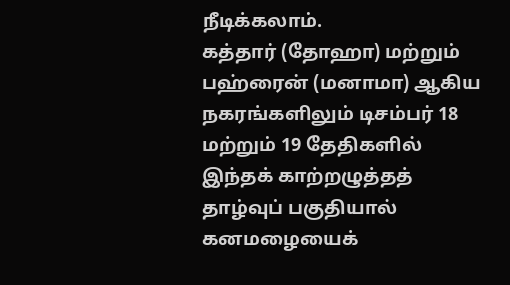நீடிக்கலாம்.
கத்தார் (தோஹா) மற்றும் பஹ்ரைன் (மனாமா) ஆகிய நகரங்களிலும் டிசம்பர் 18 மற்றும் 19 தேதிகளில் இந்தக் காற்றழுத்தத் தாழ்வுப் பகுதியால் கனமழையைக்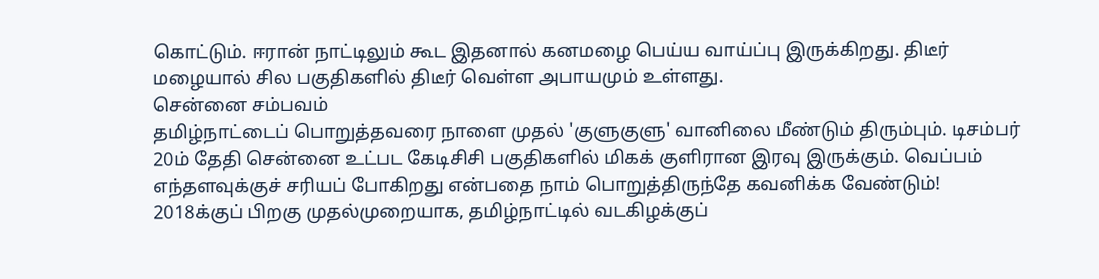கொட்டும். ஈரான் நாட்டிலும் கூட இதனால் கனமழை பெய்ய வாய்ப்பு இருக்கிறது. திடீர் மழையால் சில பகுதிகளில் திடீர் வெள்ள அபாயமும் உள்ளது.
சென்னை சம்பவம்
தமிழ்நாட்டைப் பொறுத்தவரை நாளை முதல் 'குளுகுளு' வானிலை மீண்டும் திரும்பும். டிசம்பர் 20ம் தேதி சென்னை உட்பட கேடிசிசி பகுதிகளில் மிகக் குளிரான இரவு இருக்கும். வெப்பம் எந்தளவுக்குச் சரியப் போகிறது என்பதை நாம் பொறுத்திருந்தே கவனிக்க வேண்டும்!
2018க்குப் பிறகு முதல்முறையாக, தமிழ்நாட்டில் வடகிழக்குப்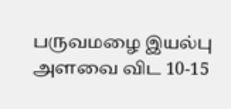பருவமழை இயல்பு அளவை விட 10-15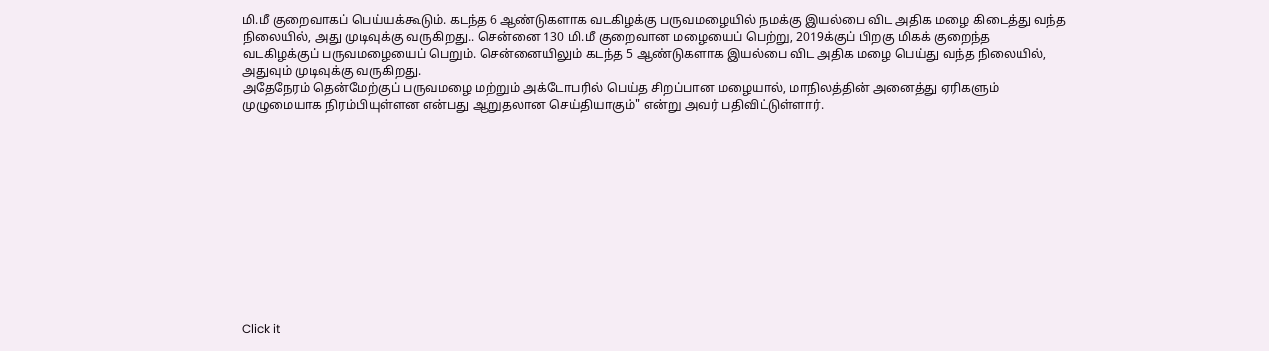மி.மீ குறைவாகப் பெய்யக்கூடும். கடந்த 6 ஆண்டுகளாக வடகிழக்கு பருவமழையில் நமக்கு இயல்பை விட அதிக மழை கிடைத்து வந்த நிலையில், அது முடிவுக்கு வருகிறது.. சென்னை 130 மி.மீ குறைவான மழையைப் பெற்று, 2019க்குப் பிறகு மிகக் குறைந்த வடகிழக்குப் பருவமழையைப் பெறும். சென்னையிலும் கடந்த 5 ஆண்டுகளாக இயல்பை விட அதிக மழை பெய்து வந்த நிலையில், அதுவும் முடிவுக்கு வருகிறது.
அதேநேரம் தென்மேற்குப் பருவமழை மற்றும் அக்டோபரில் பெய்த சிறப்பான மழையால், மாநிலத்தின் அனைத்து ஏரிகளும் முழுமையாக நிரம்பியுள்ளன என்பது ஆறுதலான செய்தியாகும்" என்று அவர் பதிவிட்டுள்ளார்.












Click it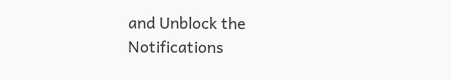and Unblock the Notifications